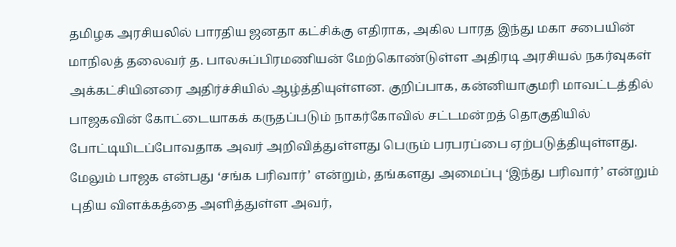தமிழக அரசியலில் பாரதிய ஜனதா கட்சிக்கு எதிராக, அகில பாரத இந்து மகா சபையின் மாநிலத் தலைவர் த. பாலசுப்பிரமணியன் மேற்கொண்டுள்ள அதிரடி அரசியல் நகர்வுகள் அக்கட்சியினரை அதிர்ச்சியில் ஆழ்த்தியுள்ளன. குறிப்பாக, கன்னியாகுமரி மாவட்டத்தில் பாஜகவின் கோட்டையாகக் கருதப்படும் நாகர்கோவில் சட்டமன்றத் தொகுதியில் போட்டியிடப்போவதாக அவர் அறிவித்துள்ளது பெரும் பரபரப்பை ஏற்படுத்தியுள்ளது.
மேலும் பாஜக என்பது ‘சங்க பரிவார்’ என்றும், தங்களது அமைப்பு ‘இந்து பரிவார்’ என்றும் புதிய விளக்கத்தை அளித்துள்ள அவர்,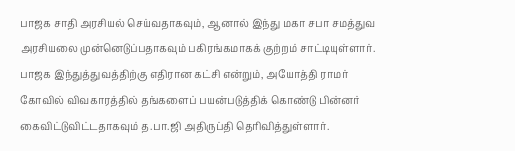பாஜக சாதி அரசியல் செய்வதாகவும், ஆனால் இந்து மகா சபா சமத்துவ அரசியலை முன்னெடுப்பதாகவும் பகிரங்கமாகக் குற்றம் சாட்டியுள்ளார். பாஜக இந்துத்துவத்திற்கு எதிரான கட்சி என்றும், அயோத்தி ராமர் கோவில் விவகாரத்தில் தங்களைப் பயன்படுத்திக் கொண்டு பின்னர் கைவிட்டுவிட்டதாகவும் த.பா.ஜி அதிருப்தி தெரிவித்துள்ளார்.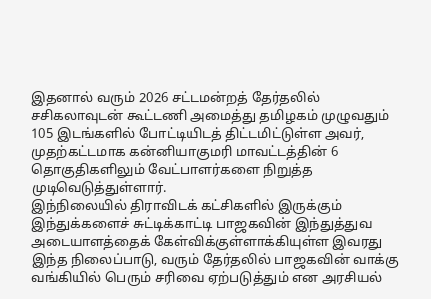இதனால் வரும் 2026 சட்டமன்றத் தேர்தலில் சசிகலாவுடன் கூட்டணி அமைத்து தமிழகம் முழுவதும் 105 இடங்களில் போட்டியிடத் திட்டமிட்டுள்ள அவர், முதற்கட்டமாக கன்னியாகுமரி மாவட்டத்தின் 6 தொகுதிகளிலும் வேட்பாளர்களை நிறுத்த முடிவெடுத்துள்ளார்.
இந்நிலையில் திராவிடக் கட்சிகளில் இருக்கும் இந்துக்களைச் சுட்டிக்காட்டி பாஜகவின் இந்துத்துவ அடையாளத்தைக் கேள்விக்குள்ளாக்கியுள்ள இவரது இந்த நிலைப்பாடு, வரும் தேர்தலில் பாஜகவின் வாக்கு வங்கியில் பெரும் சரிவை ஏற்படுத்தும் என அரசியல்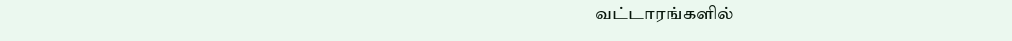வட்டாரங்களில்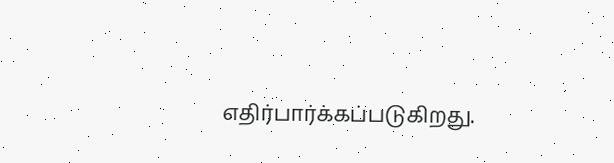எதிர்பார்க்கப்படுகிறது.